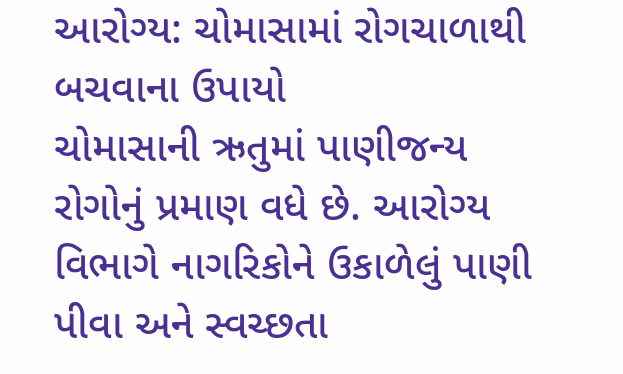આરોગ્ય: ચોમાસામાં રોગચાળાથી બચવાના ઉપાયો
ચોમાસાની ઋતુમાં પાણીજન્ય રોગોનું પ્રમાણ વધે છે. આરોગ્ય વિભાગે નાગરિકોને ઉકાળેલું પાણી પીવા અને સ્વચ્છતા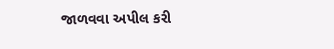જાળવવા અપીલ કરી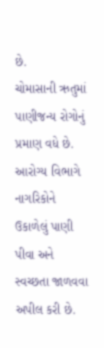છે.
ચોમાસાની ઋતુમાં પાણીજન્ય રોગોનું પ્રમાણ વધે છે. આરોગ્ય વિભાગે નાગરિકોને ઉકાળેલું પાણી પીવા અને સ્વચ્છતા જાળવવા અપીલ કરી છે.